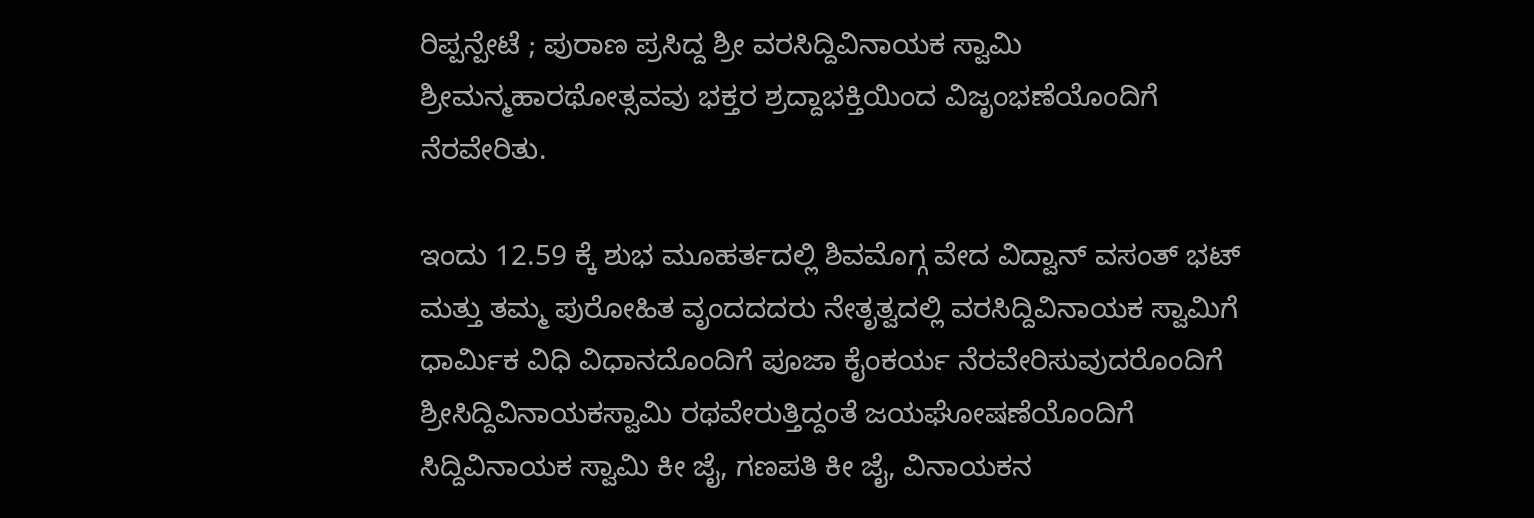ರಿಪ್ಪನ್ಪೇಟೆ ; ಪುರಾಣ ಪ್ರಸಿದ್ದ ಶ್ರೀ ವರಸಿದ್ದಿವಿನಾಯಕ ಸ್ವಾಮಿ ಶ್ರೀಮನ್ಮಹಾರಥೋತ್ಸವವು ಭಕ್ತರ ಶ್ರದ್ದಾಭಕ್ತಿಯಿಂದ ವಿಜೃಂಭಣೆಯೊಂದಿಗೆ ನೆರವೇರಿತು.

ಇಂದು 12.59 ಕ್ಕೆ ಶುಭ ಮೂಹರ್ತದಲ್ಲಿ ಶಿವಮೊಗ್ಗ ವೇದ ವಿದ್ವಾನ್ ವಸಂತ್ ಭಟ್ ಮತ್ತು ತಮ್ಮ ಪುರೋಹಿತ ವೃಂದದದರು ನೇತೃತ್ವದಲ್ಲಿ ವರಸಿದ್ದಿವಿನಾಯಕ ಸ್ವಾಮಿಗೆ ಧಾರ್ಮಿಕ ವಿಧಿ ವಿಧಾನದೊಂದಿಗೆ ಪೂಜಾ ಕೈಂಕರ್ಯ ನೆರವೇರಿಸುವುದರೊಂದಿಗೆ ಶ್ರೀಸಿದ್ದಿವಿನಾಯಕಸ್ವಾಮಿ ರಥವೇರುತ್ತಿದ್ದಂತೆ ಜಯಘೋಷಣೆಯೊಂದಿಗೆ ಸಿದ್ದಿವಿನಾಯಕ ಸ್ವಾಮಿ ಕೀ ಜೈ, ಗಣಪತಿ ಕೀ ಜೈ, ವಿನಾಯಕನ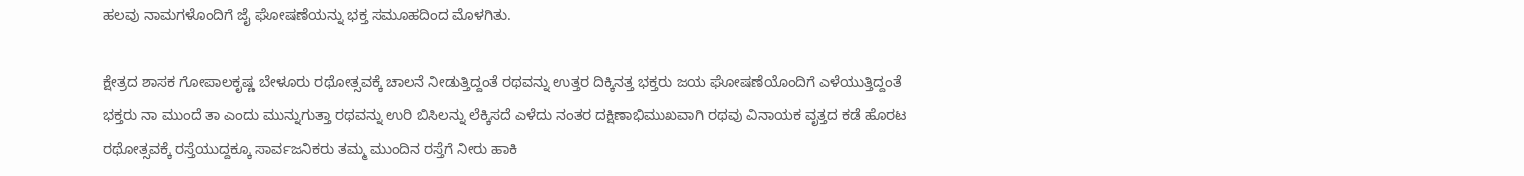ಹಲವು ನಾಮಗಳೊಂದಿಗೆ ಜೈ ಘೋಷಣೆಯನ್ನು ಭಕ್ತ ಸಮೂಹದಿಂದ ಮೊಳಗಿತು.

ಕ್ಷೇತ್ರದ ಶಾಸಕ ಗೋಪಾಲಕೃಷ್ಣ ಬೇಳೂರು ರಥೋತ್ಸವಕ್ಕೆ ಚಾಲನೆ ನೀಡುತ್ತಿದ್ದಂತೆ ರಥವನ್ನು ಉತ್ತರ ದಿಕ್ಕಿನತ್ತ ಭಕ್ತರು ಜಯ ಘೋಷಣೆಯೊಂದಿಗೆ ಎಳೆಯುತ್ತಿದ್ದಂತೆ ಭಕ್ತರು ನಾ ಮುಂದೆ ತಾ ಎಂದು ಮುನ್ನುಗುತ್ತಾ ರಥವನ್ನು ಉರಿ ಬಿಸಿಲನ್ನು ಲೆಕ್ಕಿಸದೆ ಎಳೆದು ನಂತರ ದಕ್ಷಿಣಾಭಿಮುಖವಾಗಿ ರಥವು ವಿನಾಯಕ ವೃತ್ತದ ಕಡೆ ಹೊರಟ ರಥೋತ್ಸವಕ್ಕೆ ರಸ್ತೆಯುದ್ದಕ್ಕೂ ಸಾರ್ವಜನಿಕರು ತಮ್ಮ ಮುಂದಿನ ರಸ್ತೆಗೆ ನೀರು ಹಾಕಿ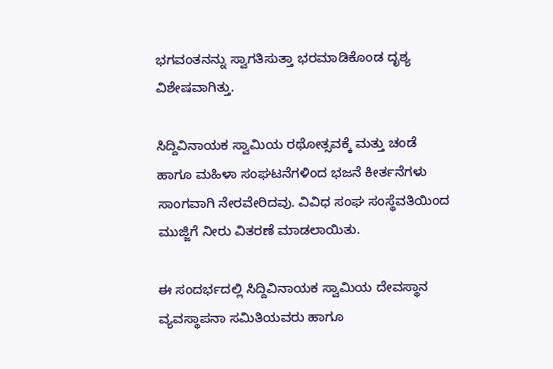ಭಗವಂತನನ್ನು ಸ್ವಾಗತಿಸುತ್ತಾ ಭರಮಾಡಿಕೊಂಡ ದೃಶ್ಯ ವಿಶೇಷವಾಗಿತ್ತು.

ಸಿದ್ದಿವಿನಾಯಕ ಸ್ವಾಮಿಯ ರಥೋತ್ಸವಕ್ಕೆ ಮತ್ತು ಚಂಡೆ ಹಾಗೂ ಮಹಿಳಾ ಸಂಘಟನೆಗಳಿಂದ ಭಜನೆ ಕೀರ್ತನೆಗಳು ಸಾಂಗವಾಗಿ ನೇರವೇರಿದವು. ವಿವಿಧ ಸಂಘ ಸಂಸ್ಥೆವತಿಯಿಂದ ಮುಜ್ಜಿಗೆ ನೀರು ವಿತರಣೆ ಮಾಡಲಾಯಿತು.

ಈ ಸಂದರ್ಭದಲ್ಲಿ ಸಿದ್ದಿವಿನಾಯಕ ಸ್ವಾಮಿಯ ದೇವಸ್ಥಾನ ವ್ಯವಸ್ಥಾಪನಾ ಸಮಿತಿಯವರು ಹಾಗೂ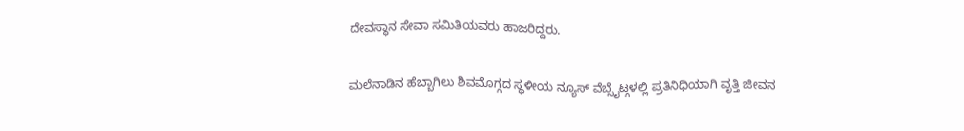ದೇವಸ್ಥಾನ ಸೇವಾ ಸಮಿತಿಯವರು ಹಾಜರಿದ್ದರು.

ಮಲೆನಾಡಿನ ಹೆಬ್ಬಾಗಿಲು ಶಿವಮೊಗ್ಗದ ಸ್ಥಳೀಯ ನ್ಯೂಸ್ ವೆಬ್ಸೈಟ್ಗಳಲ್ಲಿ ಪ್ರತಿನಿಧಿಯಾಗಿ ವೃತ್ತಿ ಜೀವನ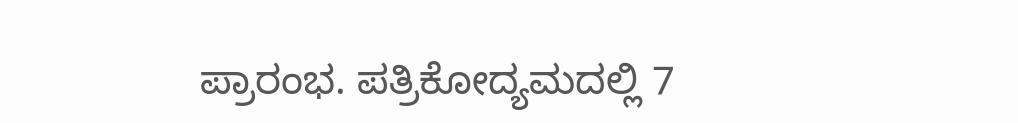ಪ್ರಾರಂಭ. ಪತ್ರಿಕೋದ್ಯಮದಲ್ಲಿ 7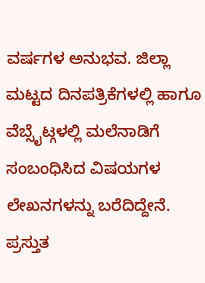ವರ್ಷಗಳ ಅನುಭವ. ಜಿಲ್ಲಾ ಮಟ್ಟದ ದಿನಪತ್ರಿಕೆಗಳಲ್ಲಿ ಹಾಗೂ ವೆಬ್ಸೈಟ್ಗಳಲ್ಲಿ ಮಲೆನಾಡಿಗೆ ಸಂಬಂಧಿಸಿದ ವಿಷಯಗಳ ಲೇಖನಗಳನ್ನು ಬರೆದಿದ್ದೇನೆ. ಪ್ರಸ್ತುತ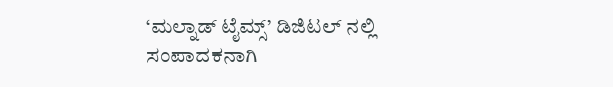‘ಮಲ್ನಾಡ್ ಟೈಮ್ಸ್’ ಡಿಜಿಟಲ್ ನಲ್ಲಿ ಸಂಪಾದಕನಾಗಿ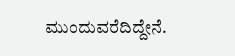ಮುಂದುವರೆದಿದ್ದೇನೆ.